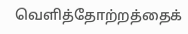வெளித்தோற்றத்தைக்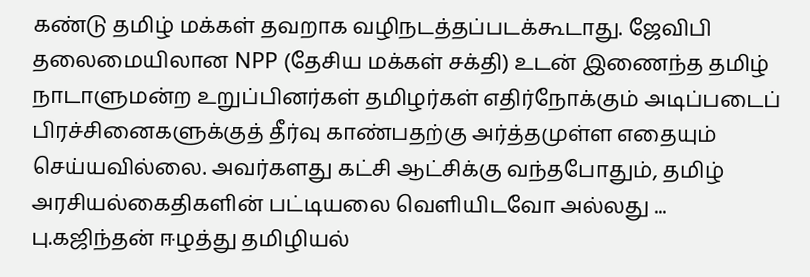கண்டு தமிழ் மக்கள் தவறாக வழிநடத்தப்படக்கூடாது. ஜேவிபி தலைமையிலான NPP (தேசிய மக்கள் சக்தி) உடன் இணைந்த தமிழ் நாடாளுமன்ற உறுப்பினர்கள் தமிழர்கள் எதிர்நோக்கும் அடிப்படைப் பிரச்சினைகளுக்குத் தீர்வு காண்பதற்கு அர்த்தமுள்ள எதையும் செய்யவில்லை. அவர்களது கட்சி ஆட்சிக்கு வந்தபோதும், தமிழ் அரசியல்கைதிகளின் பட்டியலை வெளியிடவோ அல்லது ...
பு.கஜிந்தன் ஈழத்து தமிழியல்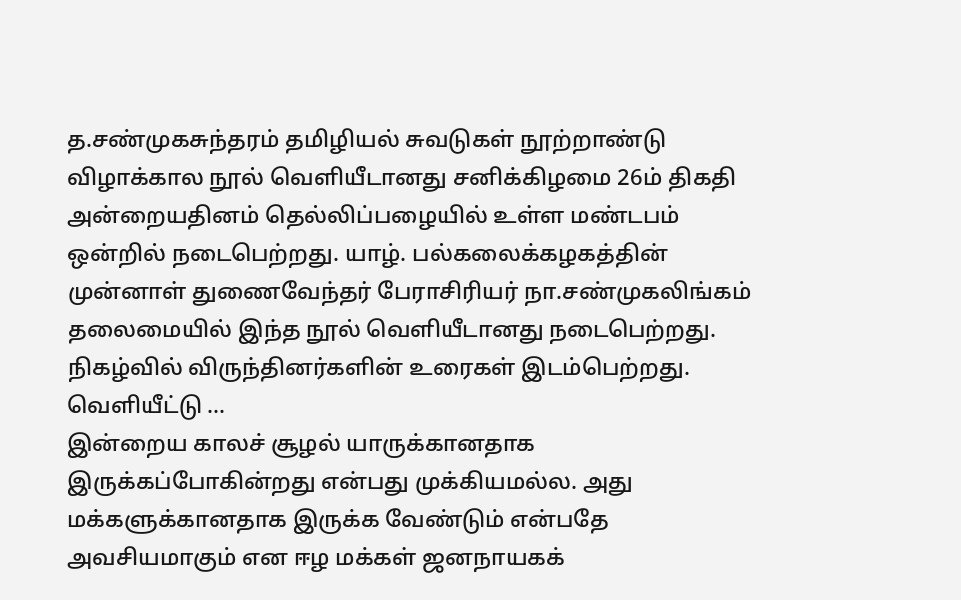த.சண்முகசுந்தரம் தமிழியல் சுவடுகள் நூற்றாண்டு விழாக்கால நூல் வெளியீடானது சனிக்கிழமை 26ம் திகதி அன்றையதினம் தெல்லிப்பழையில் உள்ள மண்டபம் ஒன்றில் நடைபெற்றது. யாழ். பல்கலைக்கழகத்தின் முன்னாள் துணைவேந்தர் பேராசிரியர் நா.சண்முகலிங்கம் தலைமையில் இந்த நூல் வெளியீடானது நடைபெற்றது. நிகழ்வில் விருந்தினர்களின் உரைகள் இடம்பெற்றது. வெளியீட்டு ...
இன்றைய காலச் சூழல் யாருக்கானதாக இருக்கப்போகின்றது என்பது முக்கியமல்ல. அது மக்களுக்கானதாக இருக்க வேண்டும் என்பதே அவசியமாகும் என ஈழ மக்கள் ஜனநாயகக்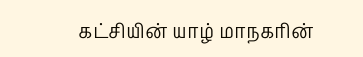கட்சியின் யாழ் மாநகரின்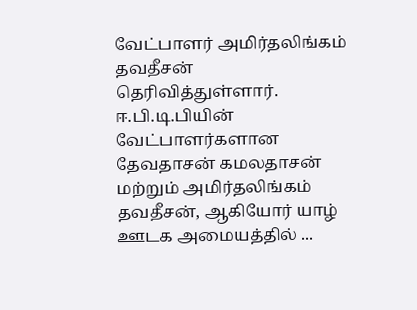வேட்பாளர் அமிர்தலிங்கம் தவதீசன் தெரிவித்துள்ளார். ஈ.பி.டி.பியின் வேட்பாளர்களான தேவதாசன் கமலதாசன் மற்றும் அமிர்தலிங்கம் தவதீசன், ஆகியோர் யாழ் ஊடக அமையத்தில் ...